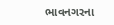ભાવનગરના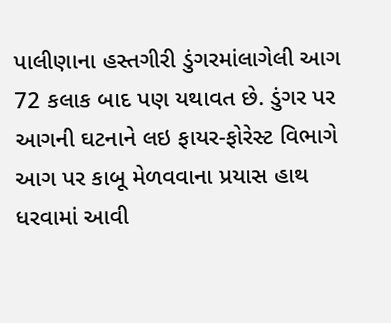પાલીણાના હસ્તગીરી ડુંગરમાંલાગેલી આગ 72 કલાક બાદ પણ યથાવત છે. ડુંગર પર આગની ઘટનાને લઇ ફાયર-ફોરેસ્ટ વિભાગે આગ પર કાબૂ મેળવવાના પ્રયાસ હાથ ધરવામાં આવી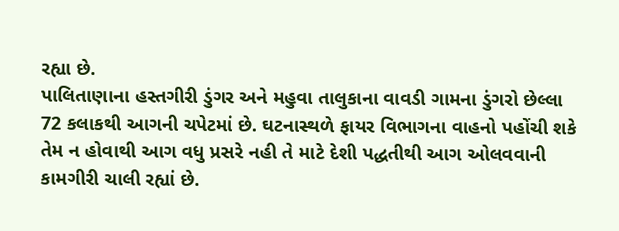રહ્યા છે.
પાલિતાણાના હસ્તગીરી ડુંગર અને મહુવા તાલુકાના વાવડી ગામના ડુંગરો છેલ્લા 72 કલાકથી આગની ચપેટમાં છે. ઘટનાસ્થળે ફાયર વિભાગના વાહનો પહોંચી શકે તેમ ન હોવાથી આગ વધુ પ્રસરે નહી તે માટે દેશી પદ્ધતીથી આગ ઓલવવાની કામગીરી ચાલી રહ્યાં છે.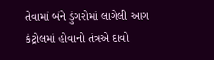તેવામાં બંને ડુંગરોમાં લાગેલી આગ કંટ્રોલમાં હોવાનો તંત્રએ દાવો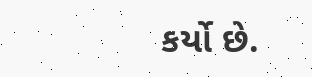કર્યો છે.